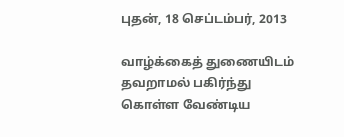புதன், 18 செப்டம்பர், 2013

வாழ்க்கைத் துணையிடம் தவறாமல் பகிர்ந்து கொள்ள வேண்டிய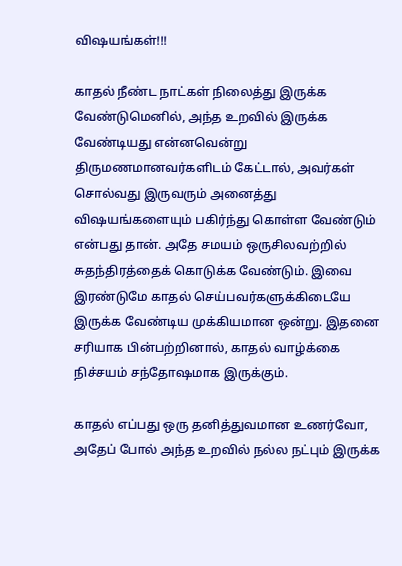விஷயங்கள்!!!

காதல் நீண்ட நாட்கள் நிலைத்து இருக்க வேண்டுமெனில், அந்த உறவில் இருக்க வேண்டியது என்னவென்று திருமணமானவர்களிடம் கேட்டால், அவர்கள் சொல்வது இருவரும் அனைத்து விஷயங்களையும் பகிர்ந்து கொள்ள வேண்டும் என்பது தான். அதே சமயம் ஒருசிலவற்றில் சுதந்திரத்தைக் கொடுக்க வேண்டும். இவை இரண்டுமே காதல் செய்பவர்களுக்கிடையே இருக்க வேண்டிய முக்கியமான ஒன்று. இதனை சரியாக பின்பற்றினால், காதல் வாழ்க்கை நிச்சயம் சந்தோஷமாக இருக்கும்.

காதல் எப்பது ஒரு தனித்துவமான உணர்வோ, அதேப் போல் அந்த உறவில் நல்ல நட்பும் இருக்க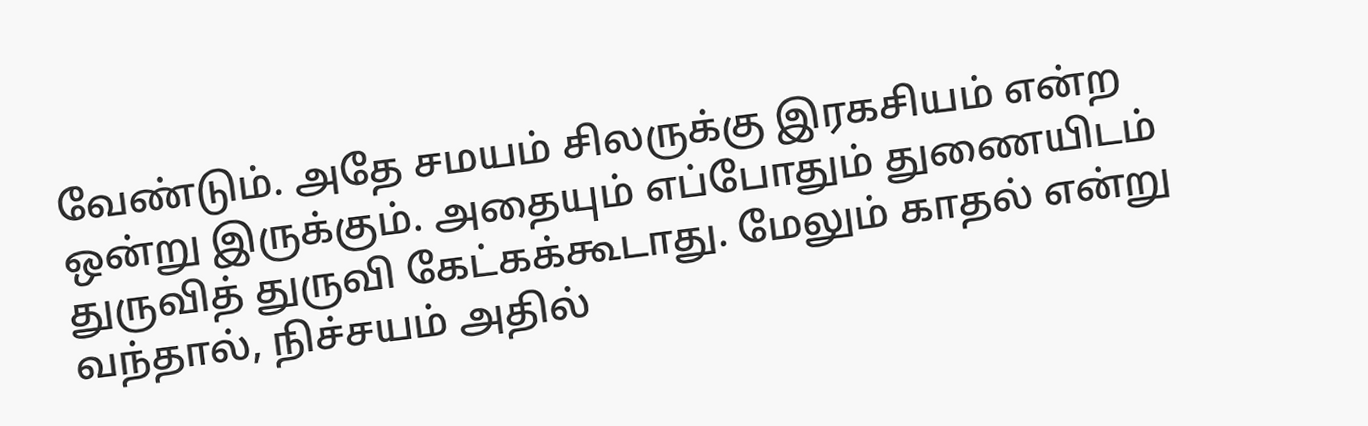வேண்டும். அதே சமயம் சிலருக்கு இரகசியம் என்ற ஒன்று இருக்கும். அதையும் எப்போதும் துணையிடம் துருவித் துருவி கேட்கக்கூடாது. மேலும் காதல் என்று வந்தால், நிச்சயம் அதில்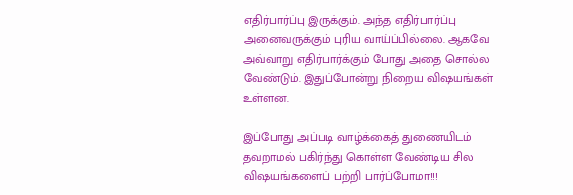எதிர்பார்ப்பு இருக்கும். அந்த எதிர்பார்ப்பு அனைவருக்கும் புரிய வாய்ப்பில்லை. ஆகவே அவ்வாறு எதிர்பார்க்கும் போது அதை சொல்ல வேண்டும். இதுப்போன்று நிறைய விஷயங்கள் உள்ளன.

இப்போது அப்படி வாழ்க்கைத் துணையிடம் தவறாமல் பகிர்ந்து கொள்ள வேண்டிய சில விஷயங்களைப் பற்றி பார்ப்போமா!!!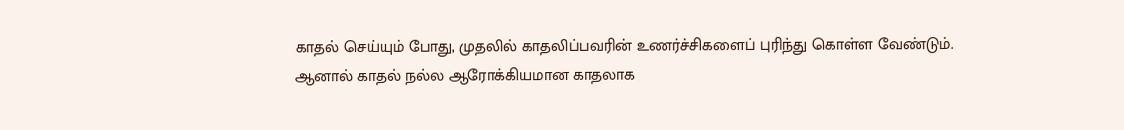காதல் செய்யும் போது, முதலில் காதலிப்பவரின் உணர்ச்சிகளைப் புரிந்து கொள்ள வேண்டும். ஆனால் காதல் நல்ல ஆரோக்கியமான காதலாக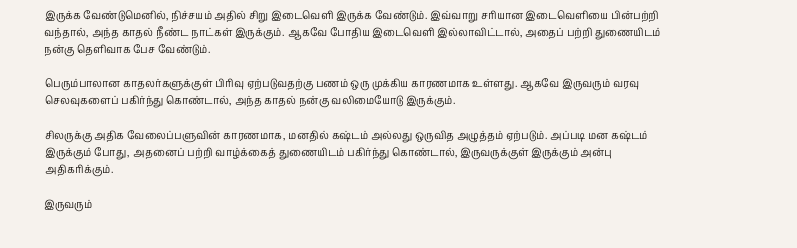இருக்க வேண்டுமெனில், நிச்சயம் அதில் சிறு இடைவெளி இருக்க வேண்டும். இவ்வாறு சரியான இடைவெளியை பின்பற்றி வந்தால், அந்த காதல் நீண்ட நாட்கள் இருக்கும். ஆகவே போதிய இடைவெளி இல்லாவிட்டால், அதைப் பற்றி துணையிடம் நன்கு தெளிவாக பேச வேண்டும்.

பெரும்பாலான காதலர்களுக்குள் பிரிவு ஏற்படுவதற்கு பணம் ஒரு முக்கிய காரணமாக உள்ளது. ஆகவே இருவரும் வரவு செலவுகளைப் பகிர்ந்து கொண்டால், அந்த காதல் நன்கு வலிமையோடு இருக்கும்.

சிலருக்கு அதிக வேலைப்பளுவின் காரணமாக, மனதில் கஷ்டம் அல்லது ஒருவித அழுத்தம் ஏற்படும். அப்படி மன கஷ்டம் இருக்கும் போது, அதனைப் பற்றி வாழ்க்கைத் துணையிடம் பகிர்ந்து கொண்டால், இருவருக்குள் இருக்கும் அன்பு அதிகரிக்கும்.

இருவரும்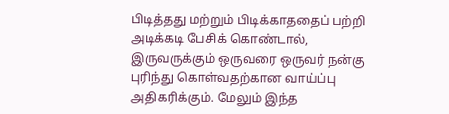பிடித்தது மற்றும் பிடிக்காததைப் பற்றி அடிக்கடி பேசிக் கொண்டால், இருவருக்கும் ஒருவரை ஒருவர் நன்கு புரிந்து கொள்வதற்கான வாய்ப்பு அதிகரிக்கும். மேலும் இந்த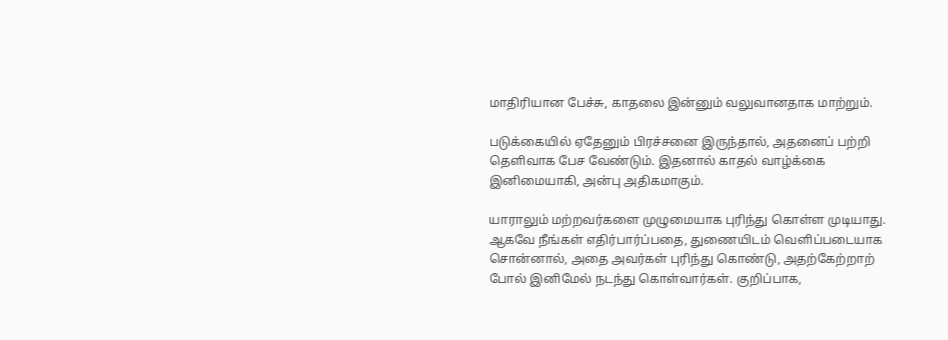மாதிரியான பேச்சு, காதலை இன்னும் வலுவானதாக மாற்றும்.

படுக்கையில் ஏதேனும் பிரச்சனை இருந்தால், அதனைப் பற்றி தெளிவாக பேச வேண்டும். இதனால் காதல் வாழ்க்கை இனிமையாகி, அன்பு அதிகமாகும்.

யாராலும் மற்றவர்களை முழுமையாக புரிந்து கொள்ள முடியாது. ஆகவே நீங்கள் எதிர்பார்ப்பதை, துணையிடம் வெளிப்படையாக சொன்னால், அதை அவர்கள் புரிந்து கொண்டு, அதற்கேற்றாற் போல் இனிமேல் நடந்து கொள்வார்கள். குறிப்பாக,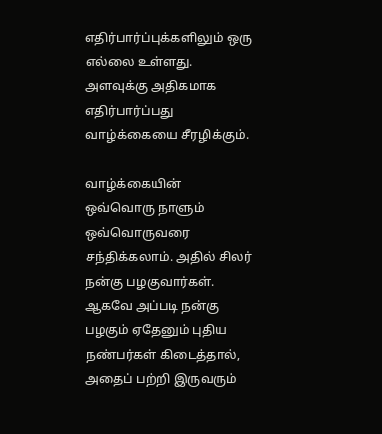எதிர்பார்ப்புக்களிலும் ஒரு எல்லை உள்ளது. அளவுக்கு அதிகமாக எதிர்பார்ப்பது வாழ்க்கையை சீரழிக்கும்.

வாழ்க்கையின் ஒவ்வொரு நாளும் ஒவ்வொருவரை சந்திக்கலாம். அதில் சிலர் நன்கு பழகுவார்கள். ஆகவே அப்படி நன்கு பழகும் ஏதேனும் புதிய நண்பர்கள் கிடைத்தால், அதைப் பற்றி இருவரும்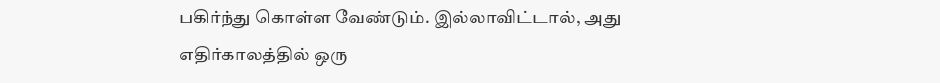பகிர்ந்து கொள்ள வேண்டும். இல்லாவிட்டால், அது எதிர்காலத்தில் ஒரு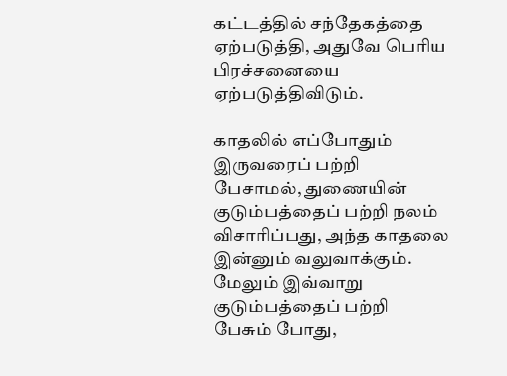கட்டத்தில் சந்தேகத்தை ஏற்படுத்தி, அதுவே பெரிய பிரச்சனையை ஏற்படுத்திவிடும்.

காதலில் எப்போதும் இருவரைப் பற்றி பேசாமல், துணையின் குடும்பத்தைப் பற்றி நலம் விசாரிப்பது, அந்த காதலை இன்னும் வலுவாக்கும். மேலும் இவ்வாறு குடும்பத்தைப் பற்றி பேசும் போது,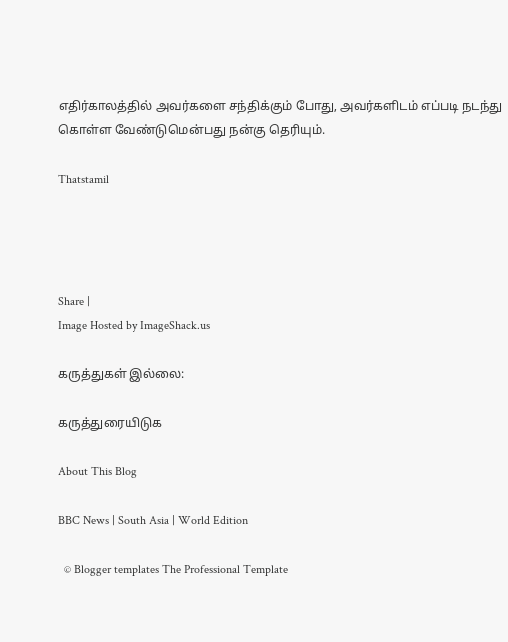எதிர்காலத்தில் அவர்களை சந்திக்கும் போது, அவர்களிடம் எப்படி நடந்து கொள்ள வேண்டுமென்பது நன்கு தெரியும்.

Thatstamil




Share |
Image Hosted by ImageShack.us

கருத்துகள் இல்லை:

கருத்துரையிடுக

About This Blog

BBC News | South Asia | World Edition

  © Blogger templates The Professional Template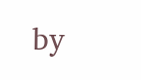by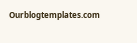Ourblogtemplates.com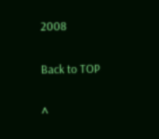2008

Back to TOP

^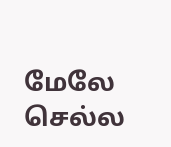மேலே செல்ல